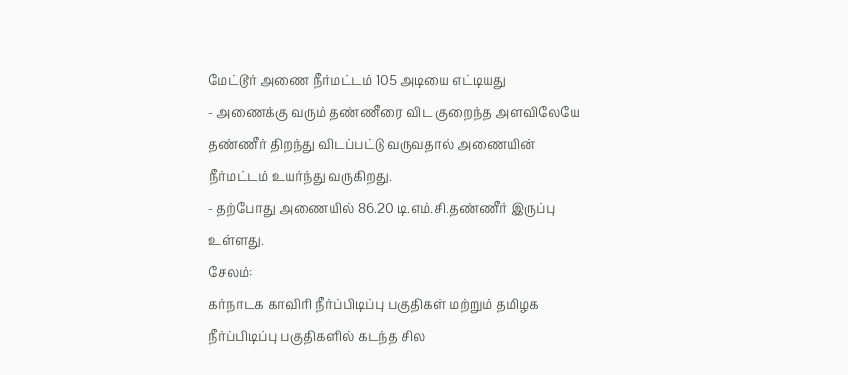மேட்டூர் அணை நீர்மட்டம் 105 அடியை எட்டியது
- அணைக்கு வரும் தண்ணீரை விட குறைந்த அளவிலேயே தண்ணீர் திறந்து விடப்பட்டு வருவதால் அணையின் நீர்மட்டம் உயர்ந்து வருகிறது.
- தற்போது அணையில் 86.20 டி.எம்.சி.தண்ணீர் இருப்பு உள்ளது.
சேலம்:
கர்நாடக காவிரி நீர்ப்பிடிப்பு பகுதிகள் மற்றும் தமிழக நீர்ப்பிடிப்பு பகுதிகளில் கடந்த சில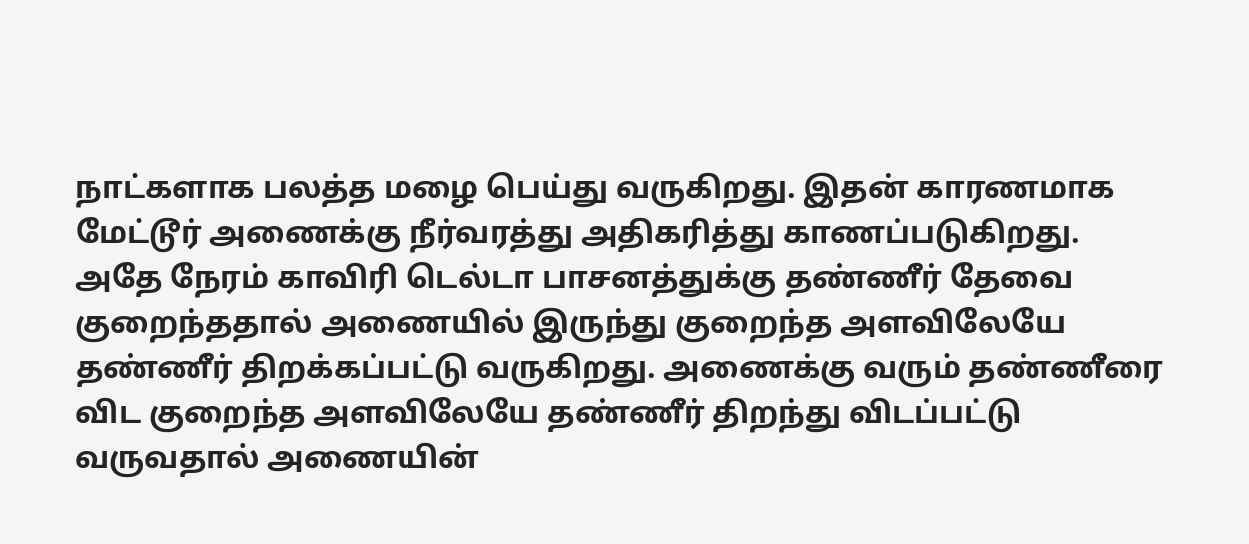நாட்களாக பலத்த மழை பெய்து வருகிறது. இதன் காரணமாக மேட்டூர் அணைக்கு நீர்வரத்து அதிகரித்து காணப்படுகிறது.
அதே நேரம் காவிரி டெல்டா பாசனத்துக்கு தண்ணீர் தேவை குறைந்ததால் அணையில் இருந்து குறைந்த அளவிலேயே தண்ணீர் திறக்கப்பட்டு வருகிறது. அணைக்கு வரும் தண்ணீரை விட குறைந்த அளவிலேயே தண்ணீர் திறந்து விடப்பட்டு வருவதால் அணையின்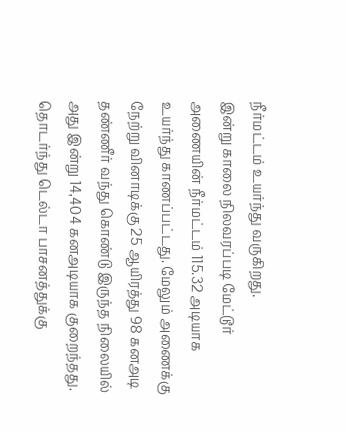நீர்மட்டம் உயர்ந்து வருகிறது.
இன்று காலை நிலவரப்படி மேட்டூர் அணையின் நீர்மட்டம் 115.32 அடியாக உயர்ந்து காணப்பட்டது. மேலும் அணைக்கு நேற்று வினாடிக்கு 25 ஆயிரத்து 98 கனஅடி தண்ணீர் வந்து கொண்டு இருந்த நிலையில் அது இன்று 14,404 கனஅடியாக குறைந்தது. தொடர்ந்து டெல்டா பாசனத்துக்கு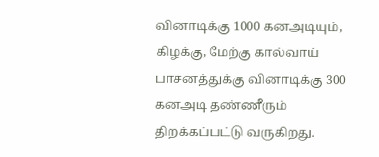வினாடிக்கு 1000 கனஅடியும், கிழக்கு, மேற்கு கால்வாய் பாசனத்துக்கு வினாடிக்கு 300 கனஅடி தண்ணீரும் திறக்கப்பட்டு வருகிறது.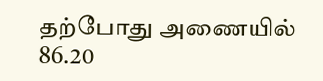தற்போது அணையில் 86.20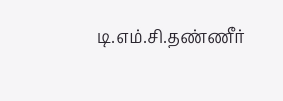டி.எம்.சி.தண்ணீர்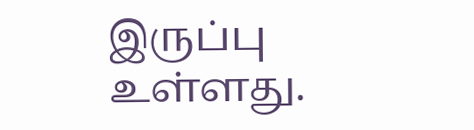இருப்பு உள்ளது.